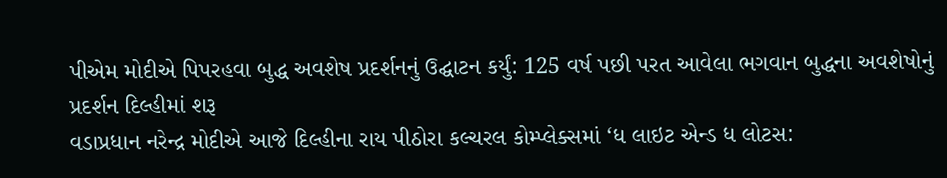પીએમ મોદીએ પિપરહવા બુદ્ધ અવશેષ પ્રદર્શનનું ઉદ્ઘાટન કર્યું: 125 વર્ષ પછી પરત આવેલા ભગવાન બુદ્ધના અવશેષોનું પ્રદર્શન દિલ્હીમાં શરૂ
વડાપ્રધાન નરેન્દ્ર મોદીએ આજે દિલ્હીના રાય પીઠોરા કલ્ચરલ કોમ્પ્લેક્સમાં ‘ધ લાઇટ એન્ડ ધ લોટસ: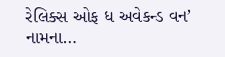રેલિક્સ ઓફ ધ અવેકન્ડ વન’ નામના…